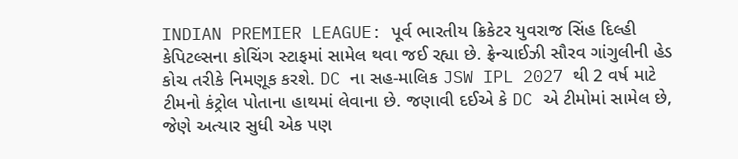INDIAN PREMIER LEAGUE: પૂર્વ ભારતીય ક્રિકેટર યુવરાજ સિંહ દિલ્હી કેપિટલ્સના કોચિંગ સ્ટાફમાં સામેલ થવા જઈ રહ્યા છે. ફ્રેન્ચાઈઝી સૌરવ ગાંગુલીની હેડ કોચ તરીકે નિમણૂક કરશે. DC ના સહ-માલિક JSW IPL 2027 થી 2 વર્ષ માટે ટીમનો કંટ્રોલ પોતાના હાથમાં લેવાના છે. જણાવી દઈએ કે DC એ ટીમોમાં સામેલ છે, જેણે અત્યાર સુધી એક પણ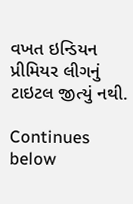વખત ઇન્ડિયન પ્રીમિયર લીગનું ટાઇટલ જીત્યું નથી.

Continues below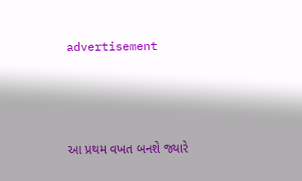advertisement



આ પ્રથમ વખત બનશે જ્યારે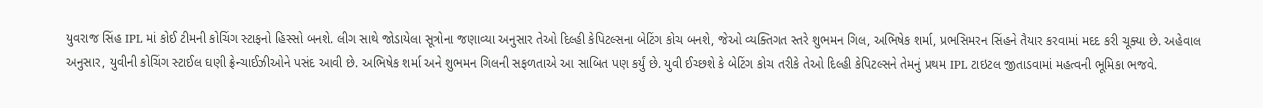યુવરાજ સિંહ IPL માં કોઈ ટીમની કોચિંગ સ્ટાફનો હિસ્સો બનશે. લીગ સાથે જોડાયેલા સૂત્રોના જણાવ્યા અનુસાર તેઓ દિલ્હી કેપિટલ્સના બેટિંગ કોચ બનશે, જેઓ વ્યક્તિગત સ્તરે શુભમન ગિલ, અભિષેક શર્મા, પ્રભસિમરન સિંહને તૈયાર કરવામાં મદદ કરી ચૂક્યા છે. અહેવાલ અનુસાર, યુવીની કોચિંગ સ્ટાઈલ ઘણી ફ્રેન્ચાઈઝીઓને પસંદ આવી છે. અભિષેક શર્મા અને શુભમન ગિલની સફળતાએ આ સાબિત પણ કર્યું છે. યુવી ઈચ્છશે કે બેટિંગ કોચ તરીકે તેઓ દિલ્હી કેપિટલ્સને તેમનું પ્રથમ IPL ટાઇટલ જીતાડવામાં મહત્વની ભૂમિકા ભજવે.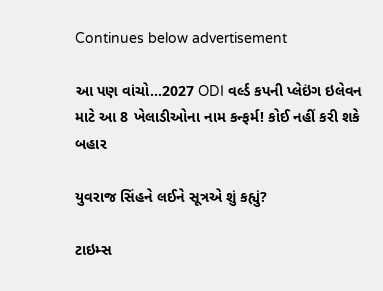Continues below advertisement

આ પણ વાંચો...2027 ODI વર્લ્ડ કપની પ્લેઇંગ ઇલેવન માટે આ 8 ખેલાડીઓના નામ કન્ફર્મ! કોઈ નહીં કરી શકે બહાર

યુવરાજ સિંહને લઈને સૂત્રએ શું કહ્યું?

ટાઇમ્સ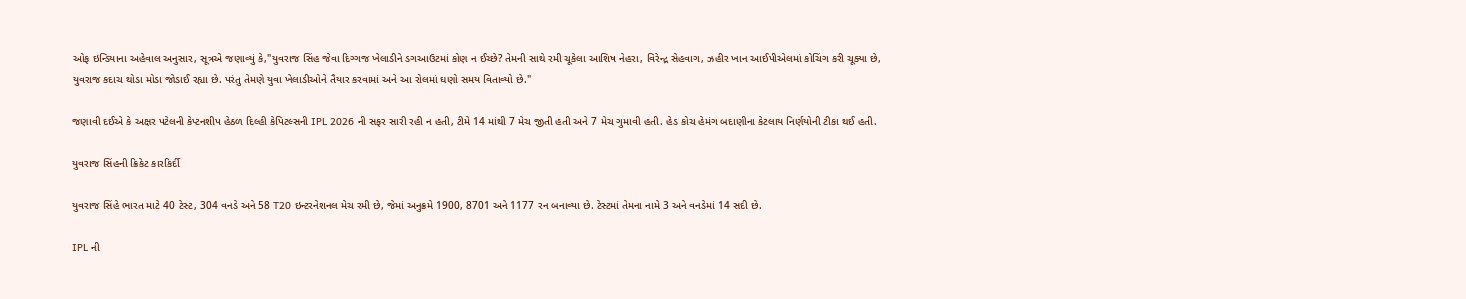ઓફ ઇન્ડિયાના અહેવાલ અનુસાર, સૂત્રએ જણાવ્યું કે,"યુવરાજ સિંહ જેવા દિગ્ગજ ખેલાડીને ડગઆઉટમાં કોણ ન ઈચ્છે? તેમની સાથે રમી ચૂકેલા આશિષ નેહરા, વિરેન્દ્ર સેહવાગ, ઝહીર ખાન આઈપીએલમાં કોચિંગ કરી ચૂક્યા છે, યુવરાજ કદાચ થોડા મોડા જોડાઈ રહ્યા છે. પરંતુ તેમણે યુવા ખેલાડીઓને તૈયાર કરવામાં અને આ રોલમાં ઘણો સમય વિતાવ્યો છે."

જણાવી દઈએ કે અક્ષર પટેલની કેપ્ટનશીપ હેઠળ દિલ્હી કેપિટલ્સની IPL 2026 ની સફર સારી રહી ન હતી, ટીમે 14 માંથી 7 મેચ જીતી હતી અને 7 મેચ ગુમાવી હતી. હેડ કોચ હેમંગ બદાણીના કેટલાય નિર્ણયોની ટીકા થઈ હતી.

યુવરાજ સિંહની ક્રિકેટ કારકિર્દી

યુવરાજ સિંહે ભારત માટે 40 ટેસ્ટ, 304 વનડે અને 58 T20 ઇન્ટરનેશનલ મેચ રમી છે, જેમાં અનુક્રમે 1900, 8701 અને 1177 રન બનાવ્યા છે. ટેસ્ટમાં તેમના નામે 3 અને વનડેમાં 14 સદી છે.

IPL ની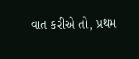વાત કરીએ તો, પ્રથમ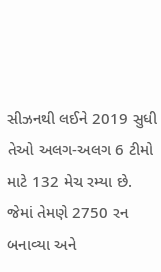સીઝનથી લઈને 2019 સુધી તેઓ અલગ-અલગ 6 ટીમો માટે 132 મેચ રમ્યા છે. જેમાં તેમણે 2750 રન બનાવ્યા અને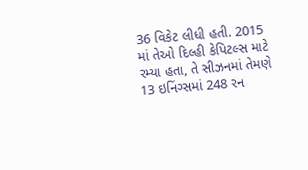36 વિકેટ લીધી હતી. 2015 માં તેઓ દિલ્હી કેપિટલ્સ માટે રમ્યા હતા, તે સીઝનમાં તેમણે 13 ઇનિંગ્સમાં 248 રન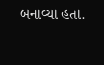બનાવ્યા હતા.